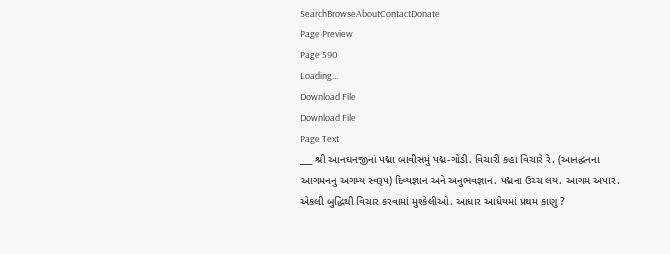SearchBrowseAboutContactDonate
Page Preview
Page 590
Loading...
Download File
Download File
Page Text
___ શ્રી આનઘનજીનાં પદ્મા બાવીસમું પદ્મ-ગોડી. વિચારી કહા વિચારે રે. (આનદ્ઘનના આગમનનુ અગમ્ય સ્વરૂપ) દિવ્યજ્ઞાન અને અનુભવજ્ઞાન. પદ્મના ઉચ્ચ લય. આગમ અપાર. એકલી બુદ્ધિથી વિચાર કરવામાં મુશ્કેલીઓ. આધાર આધેયમાં પ્રથમ કાણુ ?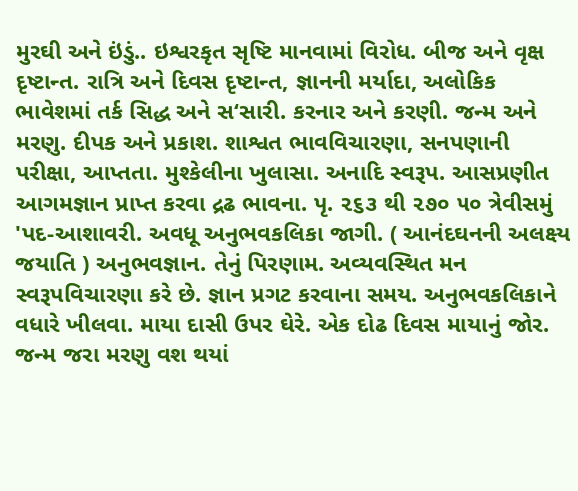મુરઘી અને ઇંડું.. ઇશ્વરકૃત સૃષ્ટિ માનવામાં વિરોધ. બીજ અને વૃક્ષ દૃષ્ટાન્ત. રાત્રિ અને દિવસ દૃષ્ટાન્ત, જ્ઞાનની મર્યાદા, અલોકિક ભાવેશમાં તર્ક સિદ્ધ અને સ‘સારી. કરનાર અને કરણી. જન્મ અને મરણુ. દીપક અને પ્રકાશ. શાશ્વત ભાવવિચારણા, સનપણાની પરીક્ષા, આપ્તતા. મુશ્કેલીના ખુલાસા. અનાદિ સ્વરૂપ. આસપ્રણીત આગમજ્ઞાન પ્રાપ્ત કરવા દ્રઢ ભાવના. પૃ. ૨૬૩ થી ૨૭૦ ૫૦ ત્રેવીસમું 'પદ-આશાવરી. અવધૂ અનુભવકલિકા જાગી. ( આનંદઘનની અલક્ષ્ય જયાતિ ) અનુભવજ્ઞાન. તેનું પિરણામ. અવ્યવસ્થિત મન સ્વરૂપવિચારણા કરે છે. જ્ઞાન પ્રગટ કરવાના સમય. અનુભવકલિકાને વધારે ખીલવા. માયા દાસી ઉપર ઘેરે. એક દોઢ દિવસ માયાનું જોર. જન્મ જરા મરણુ વશ થયાં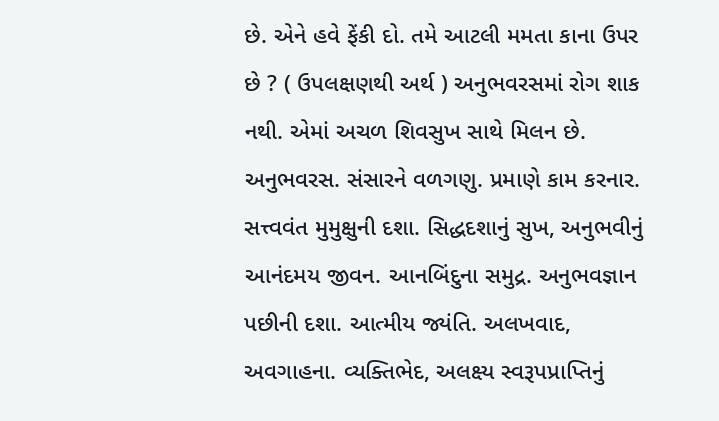છે. એને હવે ફેંકી દો. તમે આટલી મમતા કાના ઉપર છે ? ( ઉપલક્ષણથી અર્થ ) અનુભવરસમાં રોગ શાક નથી. એમાં અચળ શિવસુખ સાથે મિલન છે. અનુભવરસ. સંસારને વળગણુ. પ્રમાણે કામ કરનાર. સત્ત્વવંત મુમુક્ષુની દશા. સિદ્ધદશાનું સુખ, અનુભવીનું આનંદમય જીવન. આનબિંદુના સમુદ્ર. અનુભવજ્ઞાન પછીની દશા. આત્મીય જ્યંતિ. અલખવાદ, અવગાહના. વ્યક્તિભેદ, અલક્ષ્ય સ્વરૂપપ્રાપ્તિનું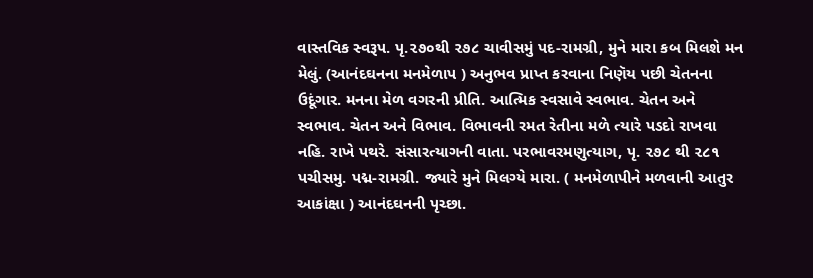વાસ્તવિક સ્વરૂપ. પૃ.૨૭૦થી ૨૭૮ ચાવીસમું પદ-રામગ્રી, મુને મારા કબ મિલશે મન મેલું. (આનંદઘનના મનમેળાપ ) અનુભવ પ્રાપ્ત કરવાના નિણૅય પછી ચેતનના ઉદૂંગાર. મનના મેળ વગરની પ્રીતિ. આત્મિક સ્વસાવે સ્વભાવ. ચેતન અને સ્વભાવ. ચેતન અને વિભાવ. વિભાવની રમત રેતીના મળે ત્યારે પડદો રાખવા નહિ. રાખે પથરે. સંસારત્યાગની વાતા. પરભાવરમણુત્યાગ, પૃ. ૨૭૮ થી ૨૮૧ પચીસમુ. પદ્મ-રામગ્રી. જ્યારે મુને મિલગ્યે મારા. ( મનમેળાપીને મળવાની આતુર આકાંક્ષા ) આનંદઘનની પૃચ્છા.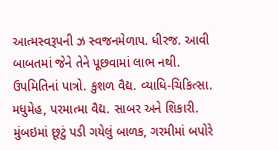આત્મસ્વરૂપની ઝ સ્વજનમેળાપ. ધીરજ. આવી બાબતમાં જેને તેને પૂછવામાં લાભ નથી. ઉપમિતિનાં પાત્રો. કુશળ વૈદ્ય. વ્યાધિ-ચિકિત્સા. મધુમેહ, પરમાત્મા વૈદ્ય. સાબર અને શિકારી. મુંબઇમાં છૂટું પડી ગયેલું બાળક, ગરમીમાં બપોરે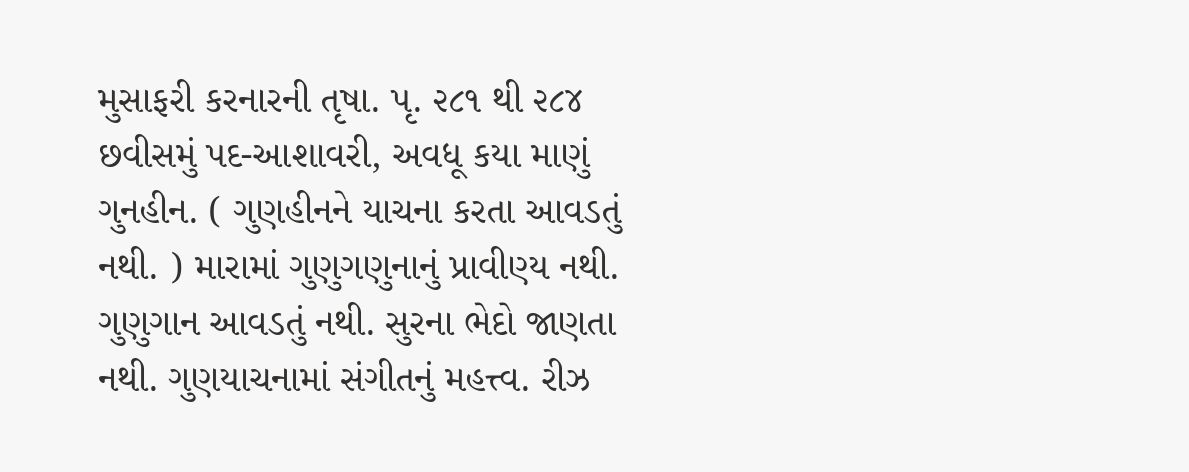મુસાફરી કરનારની તૃષા. પૃ. ૨૮૧ થી ૨૮૪ છવીસમું પદ-આશાવરી, અવધૂ કયા માણું ગુનહીન. ( ગુણહીનને યાચના કરતા આવડતું નથી. ) મારામાં ગુણુગણુનાનું પ્રાવીણ્ય નથી. ગુણુગાન આવડતું નથી. સુરના ભેદો જાણતા નથી. ગુણયાચનામાં સંગીતનું મહત્ત્વ. રીઝ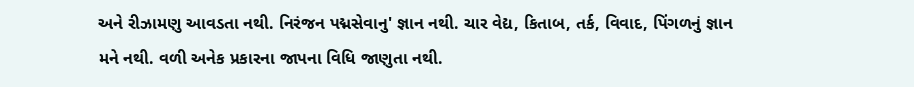અને રીઝામણુ આવડતા નથી. નિરંજન પદ્મસેવાનુ' જ્ઞાન નથી. ચાર વેદ્ય, કિતાબ, તર્ક, વિવાદ, પિંગળનું જ્ઞાન મને નથી. વળી અનેક પ્રકારના જાપના વિધિ જાણુતા નથી.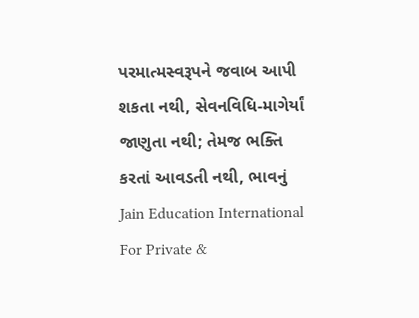પરમાત્મસ્વરૂપને જવાબ આપી શકતા નથી, સેવનવિધિ-માગેર્યાં જાણુતા નથી; તેમજ ભક્તિ કરતાં આવડતી નથી, ભાવનું Jain Education International For Private &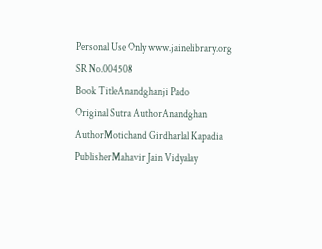Personal Use Only www.jainelibrary.org
SR No.004508
Book TitleAnandghanji Pado
Original Sutra AuthorAnandghan
AuthorMotichand Girdharlal Kapadia
PublisherMahavir Jain Vidyalay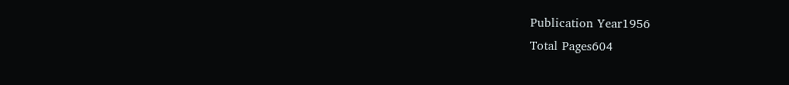Publication Year1956
Total Pages604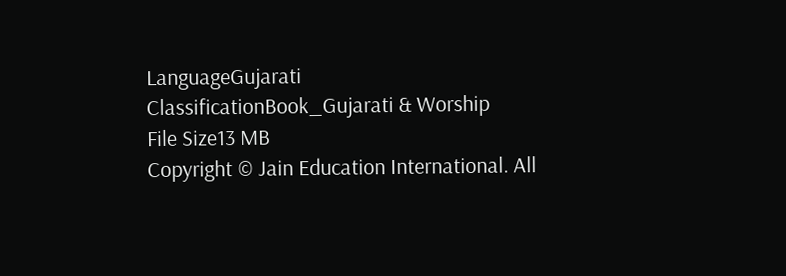LanguageGujarati
ClassificationBook_Gujarati & Worship
File Size13 MB
Copyright © Jain Education International. All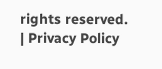rights reserved. | Privacy Policy